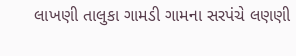લાખણી તાલુકા ગામડી ગામના સરપંચે લણણી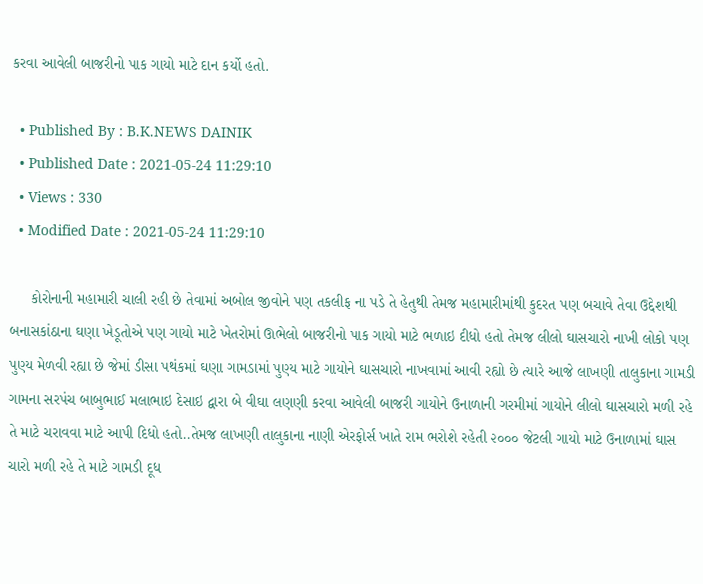કરવા આવેલી બાજરીનો પાક ગાયો માટે દાન કર્યો હતો.

  • Published By : B.K.NEWS DAINIK
  • Published Date : 2021-05-24 11:29:10
  • Views : 330
  • Modified Date : 2021-05-24 11:29:10

     કોરોનાની મહામારી ચાલી રહી છે તેવામાં અબોલ જીવોને પણ તકલીફ ના પડે તે હેતુથી તેમજ મહામારીમાંથી કુદરત પણ બચાવે તેવા ઉદ્દેશથી બનાસકાંઠાના ઘણા ખેડૂતોએ પણ ગાયો માટે ખેતરોમાં ઊભેલો બાજરીનો પાક ગાયો માટે ભળાઇ દીધો હતો તેમજ લીલો ઘાસચારો નાખી લોકો પણ પુણ્ય મેળવી રહ્યા છે જેમાં ડીસા પથંકમાં ઘણા ગામડામાં પુણ્ય માટે ગાયોને ઘાસચારો નાખવામાં આવી રહ્યો છે ત્યારે આજે લાખણી તાલુકાના ગામડી ગામના સરપંચ બાબુભાઈ મલાભાઇ દેસાઇ દ્વારા બે વીઘા લણણી કરવા આવેલી બાજરી ગાયોને ઉનાળાની ગરમીમાં ગાયોને લીલો ઘાસચારો મળી રહે તે માટે ચરાવવા માટે આપી દિધો હતો..તેમજ લાખણી તાલુકાના નાણી એરફોર્સ ખાતે રામ ભરોશે રહેતી ૨૦૦૦ જેટલી ગાયો માટે ઉનાળામાં ઘાસ ચારો મળી રહે તે માટે ગામડી દૂધ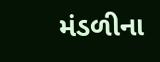મંડળીના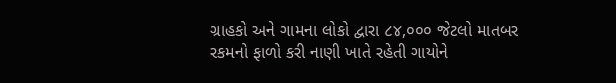ગ્રાહકો અને ગામના લોકો દ્વારા ૮૪,૦૦૦ જેટલો માતબર રકમનો ફાળો કરી નાણી ખાતે રહેતી ગાયોને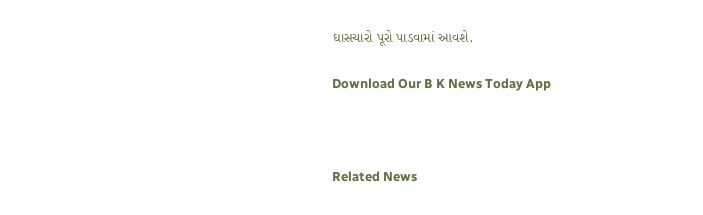ઘાસચારો પૂરો પાડવામાં આવશે.

Download Our B K News Today App



Related News